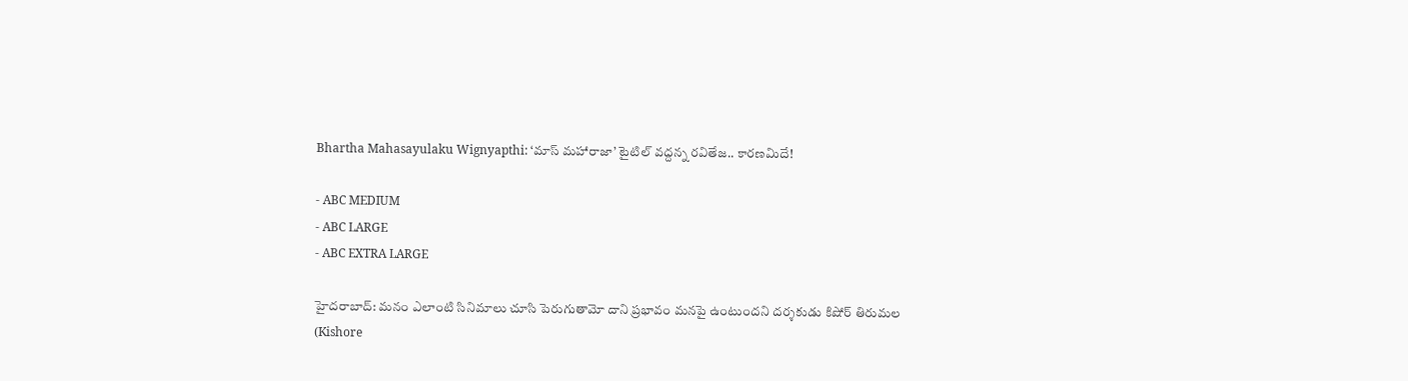Bhartha Mahasayulaku Wignyapthi: ‘మాస్ మహారాజా’ టైటిల్ వద్దన్న రవితేజ.. కారణమిదే!

- ABC MEDIUM
- ABC LARGE
- ABC EXTRA LARGE

హైదరాబాద్: మనం ఎలాంటి సినిమాలు చూసి పెరుగుతామో దాని ప్రభావం మనపై ఉంటుందని దర్శకుడు కిషోర్ తిరుమల (Kishore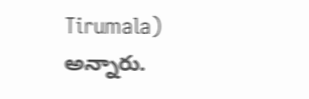Tirumala) అన్నారు.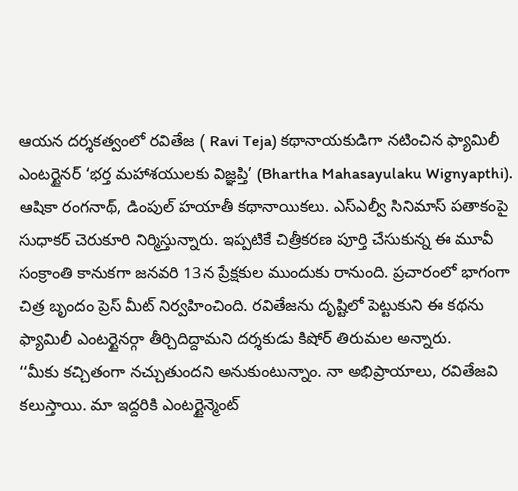ఆయన దర్శకత్వంలో రవితేజ ( Ravi Teja) కథానాయకుడిగా నటించిన ఫ్యామిలీ ఎంటర్టైనర్ ‘భర్త మహాశయులకు విజ్ఞప్తి’ (Bhartha Mahasayulaku Wignyapthi). ఆషికా రంగనాథ్, డింపుల్ హయాతీ కథానాయికలు. ఎస్ఎల్వీ సినిమాస్ పతాకంపై సుధాకర్ చెరుకూరి నిర్మిస్తున్నారు. ఇప్పటికే చిత్రీకరణ పూర్తి చేసుకున్న ఈ మూవీ సంక్రాంతి కానుకగా జనవరి 13న ప్రేక్షకుల ముందుకు రానుంది. ప్రచారంలో భాగంగా చిత్ర బృందం ప్రెస్ మీట్ నిర్వహించింది. రవితేజను దృష్టిలో పెట్టుకుని ఈ కథను ఫ్యామిలీ ఎంటర్టైనర్గా తీర్చిదిద్దామని దర్శకుడు కిషోర్ తిరుమల అన్నారు.
‘‘మీకు కచ్చితంగా నచ్చుతుందని అనుకుంటున్నాం. నా అభిప్రాయాలు, రవితేజవి కలుస్తాయి. మా ఇద్దరికి ఎంటర్టైన్మెంట్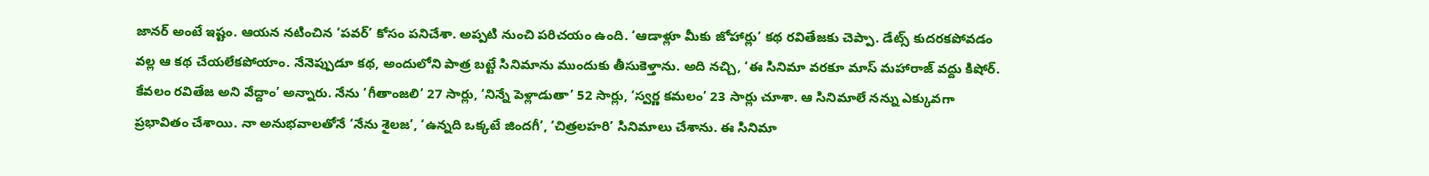జానర్ అంటే ఇష్టం. ఆయన నటించిన ‘పవర్’ కోసం పనిచేశా. అప్పటి నుంచి పరిచయం ఉంది. ‘ఆడాళ్లూ మీకు జోహార్లు’ కథ రవితేజకు చెప్పా. డేట్స్ కుదరకపోవడం వల్ల ఆ కథ చేయలేకపోయాం. నేనెప్పుడూ కథ, అందులోని పాత్ర బట్టే సినిమాను ముందుకు తీసుకెళ్తాను. అది నచ్చి, ‘ఈ సినిమా వరకూ మాస్ మహారాజ్ వద్దు కిషోర్. కేవలం రవితేజ అని వేద్దాం’ అన్నారు. నేను ‘గీతాంజలి’ 27 సార్లు, ‘నిన్నే పెళ్లాడుతా’ 52 సార్లు, ‘స్వర్ణ కమలం’ 23 సార్లు చూశా. ఆ సినిమాలే నన్ను ఎక్కువగా ప్రభావితం చేశాయి. నా అనుభవాలతోనే ‘నేను శైలజ’, ‘ఉన్నది ఒక్కటే జిందగీ’, ‘చిత్రలహరి’ సినిమాలు చేశాను. ఈ సినిమా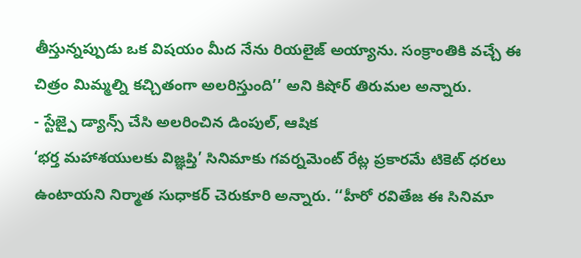తీస్తున్నప్పుడు ఒక విషయం మీద నేను రియలైజ్ అయ్యాను. సంక్రాంతికి వచ్చే ఈ చిత్రం మిమ్మల్ని కచ్చితంగా అలరిస్తుంది’’ అని కిషోర్ తిరుమల అన్నారు.
- స్టేజ్పై డ్యాన్స్ చేసి అలరించిన డింపుల్, ఆషిక
‘భర్త మహాశయులకు విజ్ఞప్తి’ సినిమాకు గవర్నమెంట్ రేట్ల ప్రకారమే టికెట్ ధరలు ఉంటాయని నిర్మాత సుధాకర్ చెరుకూరి అన్నారు. ‘‘హీరో రవితేజ ఈ సినిమా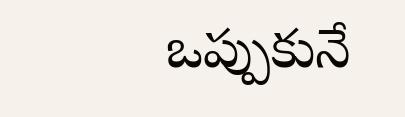ఒప్పుకునే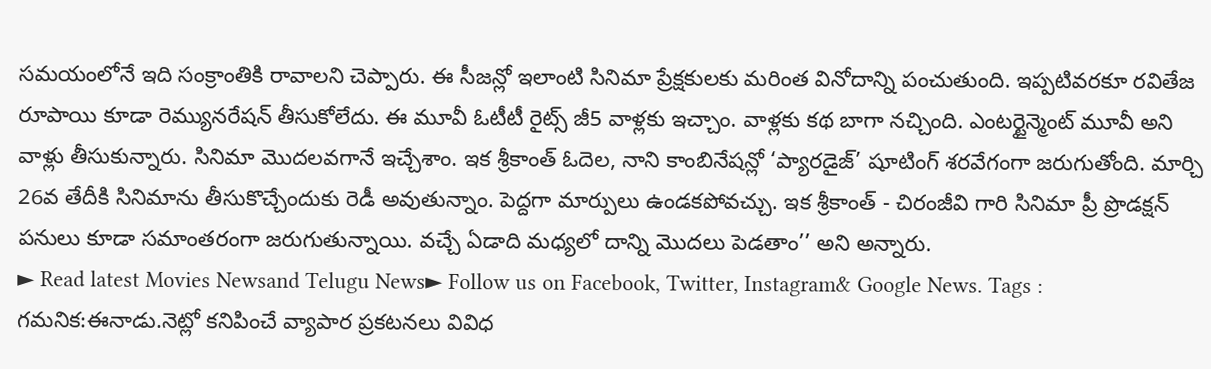సమయంలోనే ఇది సంక్రాంతికి రావాలని చెప్పారు. ఈ సీజన్లో ఇలాంటి సినిమా ప్రేక్షకులకు మరింత వినోదాన్ని పంచుతుంది. ఇప్పటివరకూ రవితేజ రూపాయి కూడా రెమ్యునరేషన్ తీసుకోలేదు. ఈ మూవీ ఓటీటీ రైట్స్ జీ5 వాళ్లకు ఇచ్చాం. వాళ్లకు కథ బాగా నచ్చింది. ఎంటర్టైన్మెంట్ మూవీ అని వాళ్లు తీసుకున్నారు. సినిమా మొదలవగానే ఇచ్చేశాం. ఇక శ్రీకాంత్ ఓదెల, నాని కాంబినేషన్లో ‘ప్యారడైజ్’ షూటింగ్ శరవేగంగా జరుగుతోంది. మార్చి 26వ తేదీకి సినిమాను తీసుకొచ్చేందుకు రెడీ అవుతున్నాం. పెద్దగా మార్పులు ఉండకపోవచ్చు. ఇక శ్రీకాంత్ - చిరంజీవి గారి సినిమా ప్రీ ప్రొడక్షన్ పనులు కూడా సమాంతరంగా జరుగుతున్నాయి. వచ్చే ఏడాది మధ్యలో దాన్ని మొదలు పెడతాం’’ అని అన్నారు.
► Read latest Movies Newsand Telugu News► Follow us on Facebook, Twitter, Instagram& Google News. Tags :
గమనిక:ఈనాడు.నెట్లో కనిపించే వ్యాపార ప్రకటనలు వివిధ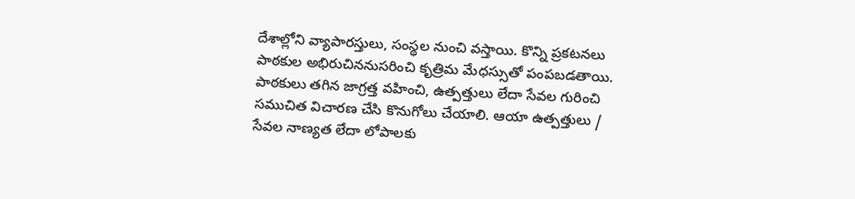దేశాల్లోని వ్యాపారస్తులు, సంస్థల నుంచి వస్తాయి. కొన్ని ప్రకటనలు పాఠకుల అభిరుచిననుసరించి కృత్రిమ మేధస్సుతో పంపబడతాయి. పాఠకులు తగిన జాగ్రత్త వహించి, ఉత్పత్తులు లేదా సేవల గురించి సముచిత విచారణ చేసి కొనుగోలు చేయాలి. ఆయా ఉత్పత్తులు / సేవల నాణ్యత లేదా లోపాలకు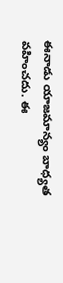ఈనాడు యాజమాన్యం బాధ్యత వహించదు. ఈ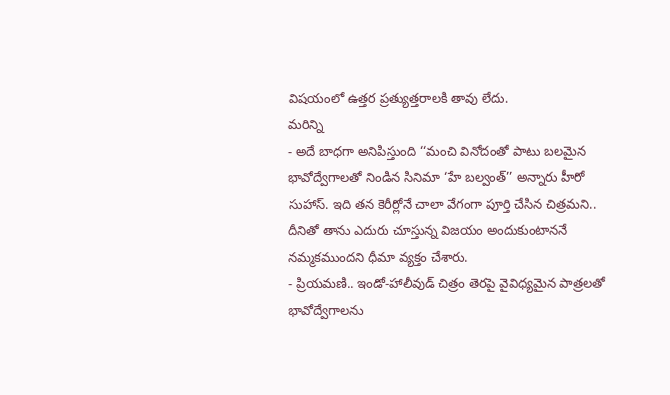విషయంలో ఉత్తర ప్రత్యుత్తరాలకి తావు లేదు.
మరిన్ని
- అదే బాధగా అనిపిస్తుంది ‘‘మంచి వినోదంతో పాటు బలమైన భావోద్వేగాలతో నిండిన సినిమా ‘హే బల్వంత్’’ అన్నారు హీరో సుహాస్. ఇది తన కెరీర్లోనే చాలా వేగంగా పూర్తి చేసిన చిత్రమని.. దీనితో తాను ఎదురు చూస్తున్న విజయం అందుకుంటాననే నమ్మకముందని ధీమా వ్యక్తం చేశారు.
- ప్రియమణి.. ఇండో-హాలీవుడ్ చిత్రం తెరపై వైవిధ్యమైన పాత్రలతో భావోద్వేగాలను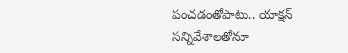పంచడంతోపాటు.. యాక్షన్ సన్నివేశాలతోనూ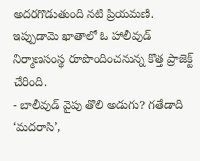అదరగొడుతుంది నటి ప్రియమణి. ఇప్పుడామె ఖాతాలో ఓ హాలీవుడ్ నిర్మాణసంస్థ రూపొందించనున్న కొత్త ప్రాజెక్ట్ చేరింది.
- బాలీవుడ్ వైపు తొలి అడుగు? గతేడాది ‘మదరాసి’,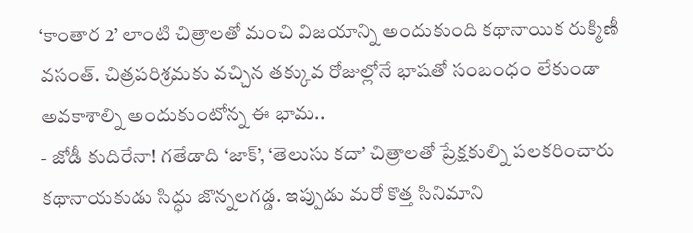‘కాంతార 2’ లాంటి చిత్రాలతో మంచి విజయాన్ని అందుకుంది కథానాయిక రుక్మిణీ వసంత్. చిత్రపరిశ్రమకు వచ్చిన తక్కువ రోజుల్లోనే భాషతో సంబంధం లేకుండా అవకాశాల్ని అందుకుంటోన్న ఈ భామ..
- జోడీ కుదిరేనా! గతేడాది ‘జాక్’, ‘తెలుసు కదా’ చిత్రాలతో ప్రేక్షకుల్ని పలకరించారు కథానాయకుడు సిద్ధు జొన్నలగడ్డ. ఇప్పుడు మరో కొత్త సినిమాని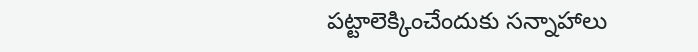పట్టాలెక్కించేందుకు సన్నాహాలు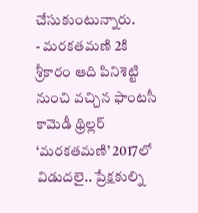చేసుకుంటున్నారు.
- మరకతమణి 2కి శ్రీకారం ఆది పినిశెట్టి నుంచి వచ్చిన ఫాంటసీ కామెడీ థ్రిల్లర్ ‘మరకతమణి’ 2017లో విడుదలై.. ప్రేక్షకుల్ని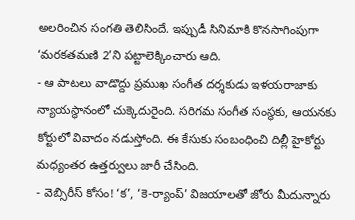అలరించిన సంగతి తెలిసిందే. ఇప్పుడీ సినిమాకి కొనసాగింపుగా ‘మరకతమణి 2’ని పట్టాలెక్కించారు ఆది.
- ఆ పాటలు వాడొద్దు ప్రముఖ సంగీత దర్శకుడు ఇళయరాజాకు న్యాయస్థానంలో చుక్కెదురైంది. సరిగమ సంగీత సంస్థకు, ఆయనకు కోర్టులో వివాదం నడుస్తోంది. ఈ కేసుకు సంబంధించి దిల్లీ హైకోర్టు మధ్యంతర ఉత్తర్వులు జారీ చేసింది.
- వెబ్సిరీస్ కోసం! ‘క’, ‘కె-ర్యాంప్’ విజయాలతో జోరు మీదున్నారు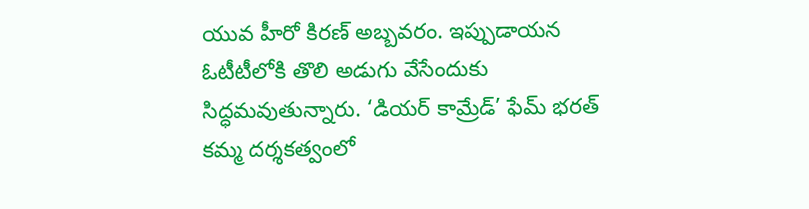యువ హీరో కిరణ్ అబ్బవరం. ఇప్పుడాయన ఓటీటీలోకి తొలి అడుగు వేసేందుకు సిద్ధమవుతున్నారు. ‘డియర్ కామ్రేడ్’ ఫేమ్ భరత్ కమ్మ దర్శకత్వంలో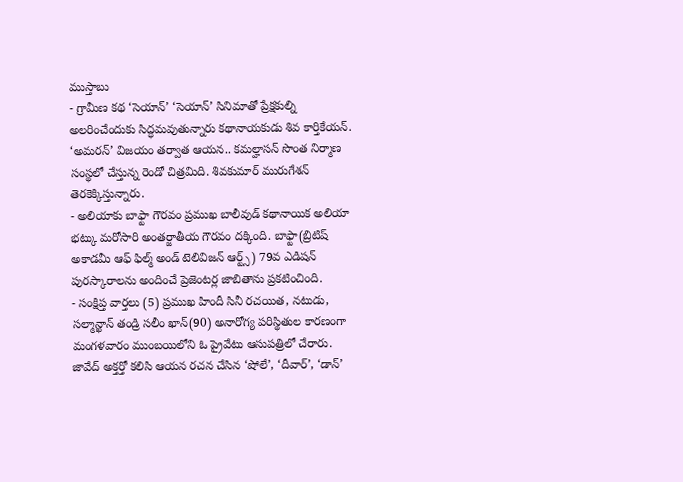ముస్తాబు
- గ్రామీణ కథ ‘సెయాన్’ ‘సెయాన్’ సినిమాతో ప్రేక్షకుల్ని అలరించేందుకు సిద్ధమవుతున్నారు కథానాయకుడు శివ కార్తికేయన్. ‘అమరన్’ విజయం తర్వాత ఆయన.. కమల్హాసన్ సొంత నిర్మాణ సంస్థలో చేస్తున్న రెండో చిత్రమిది. శివకుమార్ మురుగేశన్ తెరకెక్కిస్తున్నారు.
- అలియాకు బాఫ్టా గౌరవం ప్రముఖ బాలీవుడ్ కథానాయిక అలియా భట్కు మరోసారి అంతర్జాతీయ గౌరవం దక్కింది. బాఫ్టా(బ్రిటిష్ అకాడమీ ఆఫ్ ఫిల్మ్ అండ్ టెలివిజన్ ఆర్ట్స్) 79వ ఎడిషన్ పురస్కారాలను అందించే ప్రెజెంటర్ల జాబితాను ప్రకటించింది.
- సంక్షిప్త వార్తలు (5) ప్రముఖ హిందీ సినీ రచయిత, నటుడు, సల్మాన్ఖాన్ తండ్రి సలీం ఖాన్(90) అనారోగ్య పరిస్థితుల కారణంగా మంగళవారం ముంబయిలోని ఓ ప్రైవేటు ఆసుపత్రిలో చేరారు. జావేద్ అక్తర్తో కలిసి ఆయన రచన చేసిన ‘షోలే’, ‘దీవార్’, ‘డాన్’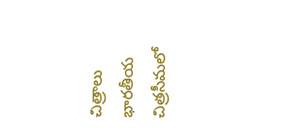చిత్రాలు భారతీయ చిత్రసీమలో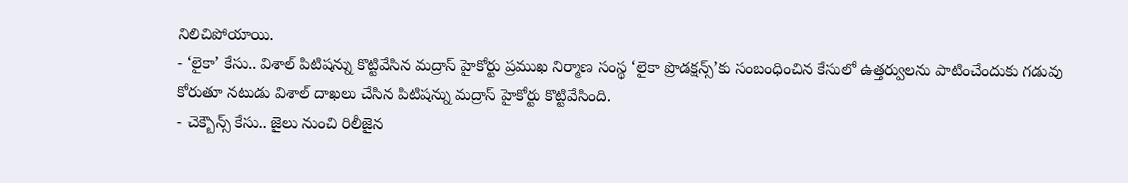నిలిచిపోయాయి.
- ‘లైకా’ కేసు.. విశాల్ పిటిషన్ను కొట్టివేసిన మద్రాస్ హైకోర్టు ప్రముఖ నిర్మాణ సంస్థ ‘లైకా ప్రొడక్షన్స్’కు సంబంధించిన కేసులో ఉత్తర్వులను పాటించేందుకు గడువు కోరుతూ నటుడు విశాల్ దాఖలు చేసిన పిటిషన్ను మద్రాస్ హైకోర్టు కొట్టివేసింది.
- చెక్బౌన్స్ కేసు.. జైలు నుంచి రిలీజైన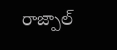రాజ్పాల్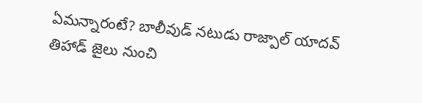ఏమన్నారంటే? బాలీవుడ్ నటుడు రాజ్పాల్ యాదవ్ తిహాడ్ జైలు నుంచి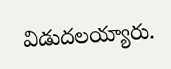విడుదలయ్యారు.